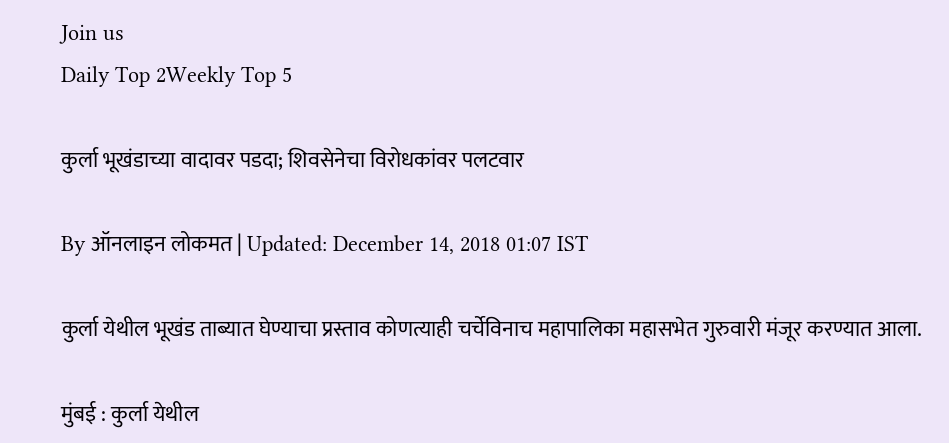Join us
Daily Top 2Weekly Top 5

कुर्ला भूखंडाच्या वादावर पडदा; शिवसेनेचा विरोधकांवर पलटवार

By ऑनलाइन लोकमत | Updated: December 14, 2018 01:07 IST

कुर्ला येथील भूखंड ताब्यात घेण्याचा प्रस्ताव कोणत्याही चर्चेविनाच महापालिका महासभेत गुरुवारी मंजूर करण्यात आला.

मुंबई : कुर्ला येथील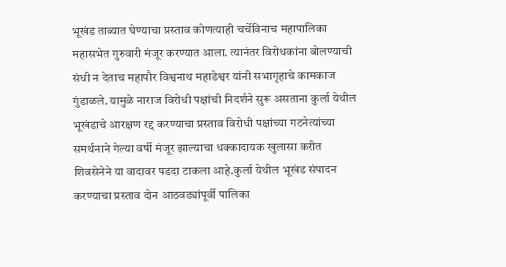भूखंड ताब्यात घेण्याचा प्रस्ताव कोणत्याही चर्चेविनाच महापालिका महासभेत गुरुवारी मंजूर करण्यात आला. त्यानंतर विरोधकांना बोलण्याची संधी न देताच महापौर विश्वनाथ महाडेश्वर यांनी सभागृहाचे कामकाज गुंडाळले. यामुळे नाराज विरोधी पक्षांची निदर्शने सुरू असताना कुर्ला येथील भूखंडाचे आरक्षण रद्द करण्याचा प्रस्ताव विरोधी पक्षांच्या गटनेत्यांच्या समर्थनाने गेल्या वर्षी मंजूर झाल्याचा धक्कादायक खुलासा करीत शिवसेनेने या वादावर पडदा टाकला आहे.कुर्ला येथील भूखंड संपादन करण्याचा प्रस्ताव दोन आठवड्यांपूर्वी पालिका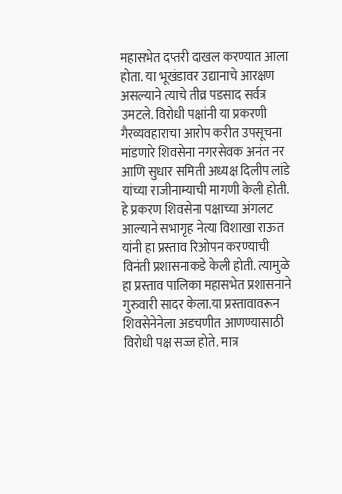महासभेत दप्तरी दाखल करण्यात आला होता. या भूखंडावर उद्यानाचे आरक्षण असल्याने त्याचे तीव्र पडसाद सर्वत्र उमटले. विरोधी पक्षांनी या प्रकरणी गैरव्यवहाराचा आरोप करीत उपसूचना मांडणारे शिवसेना नगरसेवक अनंत नर आणि सुधार समिती अध्यक्ष दिलीप लांडे यांच्या राजीनाम्याची मागणी केली होती. हे प्रकरण शिवसेना पक्षाच्या अंगलट आल्याने सभागृह नेत्या विशाखा राऊत यांनी हा प्रस्ताव रिओपन करण्याची विनंती प्रशासनाकडे केली होती. त्यामुळे हा प्रस्ताव पालिका महासभेत प्रशासनाने गुरुवारी सादर केला.या प्रस्तावावरून शिवसेनेनेला अडचणीत आणण्यासाठी विरोधी पक्ष सज्ज होते. मात्र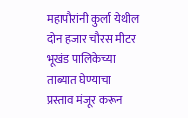महापौरांनी कुर्ला येथील दोन हजार चौरस मीटर भूखंड पालिकेच्या ताब्यात घेण्याचा प्रस्ताव मंजूर करून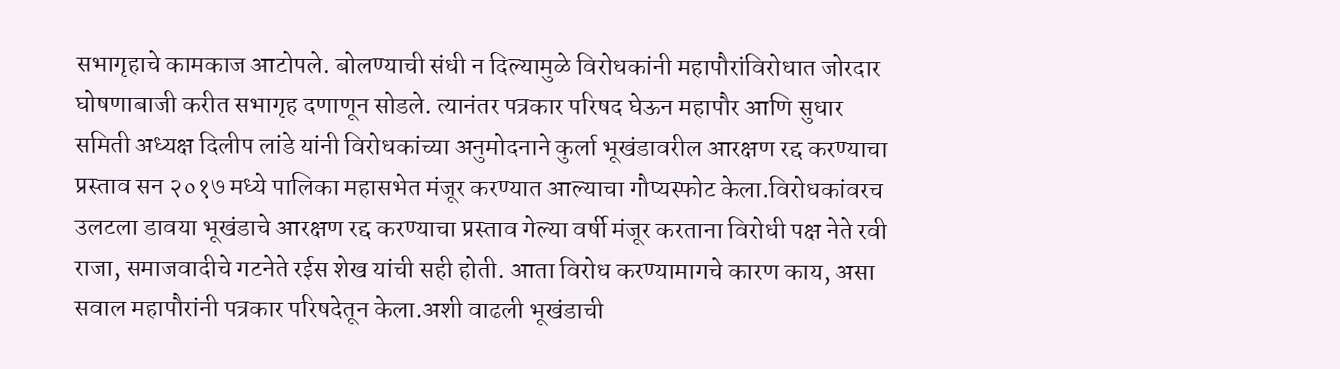सभागृहाचे कामकाज आटोपले. बोलण्याची संधी न दिल्यामुळे विरोधकांनी महापौरांविरोधात जोरदार घोषणाबाजी करीत सभागृह दणाणून सोडले. त्यानंतर पत्रकार परिषद घेऊन महापौर आणि सुधार समिती अध्यक्ष दिलीप लांडे यांनी विरोधकांच्या अनुमोदनाने कुर्ला भूखंडावरील आरक्षण रद्द करण्याचा प्रस्ताव सन २०१७ मध्ये पालिका महासभेत मंजूर करण्यात आल्याचा गौप्यस्फोट केला.विरोधकांवरच उलटला डावया भूखंडाचे आरक्षण रद्द करण्याचा प्रस्ताव गेल्या वर्षी मंजूर करताना विरोधी पक्ष नेते रवी राजा, समाजवादीचे गटनेते रईस शेख यांची सही होती. आता विरोध करण्यामागचे कारण काय, असा सवाल महापौरांनी पत्रकार परिषदेतून केला.अशी वाढली भूखंडाची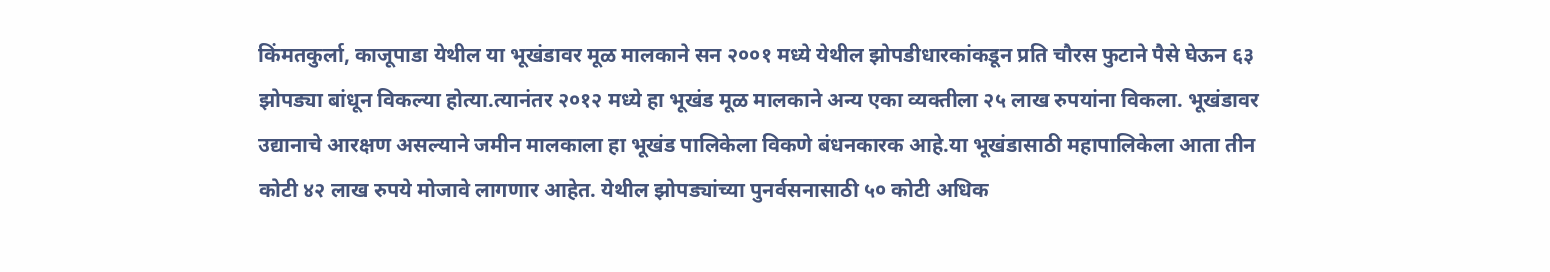किंमतकुर्ला, काजूपाडा येथील या भूखंडावर मूळ मालकाने सन २००१ मध्ये येथील झोपडीधारकांकडून प्रति चौरस फुटाने पैसे घेऊन ६३ झोपड्या बांधून विकल्या होत्या.त्यानंतर २०१२ मध्ये हा भूखंड मूळ मालकाने अन्य एका व्यक्तीला २५ लाख रुपयांना विकला. भूखंडावर उद्यानाचे आरक्षण असल्याने जमीन मालकाला हा भूखंड पालिकेला विकणे बंधनकारक आहे.या भूखंडासाठी महापालिकेला आता तीन कोटी ४२ लाख रुपये मोजावे लागणार आहेत. येथील झोपड्यांच्या पुनर्वसनासाठी ५० कोटी अधिक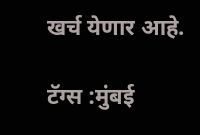खर्च येणार आहे.

टॅग्स :मुंबई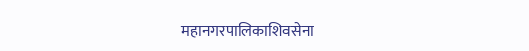महानगरपालिकाशिवसेना